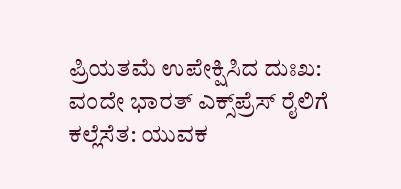ಪ್ರಿಯತಮೆ ಉಪೇಕ್ಷಿಸಿದ ದುಃಖ: ವಂದೇ ಭಾರತ್ ಎಕ್ಸ್‌ಪ್ರೆಸ್ ರೈಲಿಗೆ ಕಲ್ಲೆಸೆತ: ಯುವಕ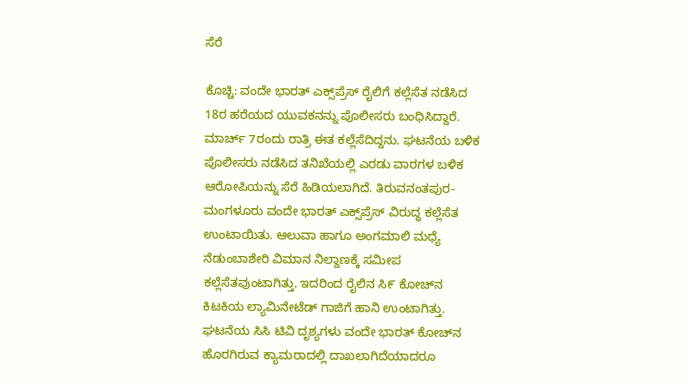ಸೆರೆ

ಕೊಚ್ಚಿ: ವಂದೇ ಭಾರತ್ ಎಕ್ಸ್‌ಪ್ರೆಸ್ ರೈಲಿಗೆ ಕಲ್ಲೆಸೆತ ನಡೆಸಿದ 18ರ ಹರೆಯದ ಯುವಕನನ್ನು ಪೊಲೀಸರು ಬಂಧಿಸಿದ್ದಾರೆ. ಮಾರ್ಚ್ 7ರಂದು ರಾತ್ರಿ ಈತ ಕಲ್ಲೆಸೆದಿದ್ದನು. ಘಟನೆಯ ಬಳಿಕ ಪೊಲೀಸರು ನಡೆಸಿದ ತನಿಖೆಯಲ್ಲಿ ಎರಡು ವಾರಗಳ ಬಳಿಕ ಆರೋಪಿಯನ್ನು ಸೆರೆ ಹಿಡಿಯಲಾಗಿದೆ. ತಿರುವನಂತಪುರ- ಮಂಗಳೂರು ವಂದೇ ಭಾರತ್ ಎಕ್ಸ್‌ಪ್ರೆಸ್ ವಿರುದ್ಧ ಕಲ್ಲೆಸೆತ ಉಂಟಾಯಿತು. ಆಲುವಾ ಹಾಗೂ ಅಂಗಮಾಲಿ ಮಧ್ಯೆ ನೆಡುಂಬಾಶೇರಿ ವಿಮಾನ ನಿಲ್ದಾಣಕ್ಕೆ ಸಮೀಪ ಕಲ್ಲೆಸೆತವುಂಟಾಗಿತ್ತು. ಇದರಿಂದ ರೈಲಿನ ಸಿ೯ ಕೋಚ್‌ನ ಕಿಟಕಿಯ ಲ್ಯಾಮಿನೇಟೆಡ್ ಗಾಜಿಗೆ ಹಾನಿ ಉಂಟಾಗಿತ್ತು. ಘಟನೆಯ ಸಿಸಿ ಟಿವಿ ದೃಶ್ಯಗಳು ವಂದೇ ಭಾರತ್ ಕೋಚ್‌ನ ಹೊರಗಿರುವ ಕ್ಯಾಮರಾದಲ್ಲಿ ದಾಖಲಾಗಿದೆಯಾದರೂ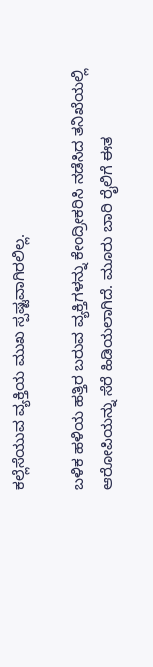ಕಲ್ಲೆಸೆಯುವ ವ್ಯಕ್ತಿಯ ಮುಖ ಸ್ಪಷ್ಟವಾಗಿರಲಿಲ್ಲ.

ಬಳಿಕ ಹಳಿಯ ಹತ್ತಿರ ಬರುವ ವ್ಯಕ್ತಿಗಳನ್ನು ಕೇಂದ್ರೀಕರಿಸಿ ನಡೆಸಿದ ತನಿಖೆಯಲ್ಲಿ ಆರೋಪಿಯನ್ನು ಸೆರೆ ಹಿಡಿಯಲಾಗಿದೆ. ಮೂರು ಬಾರಿ ರೈಲಿಗೆ ಈತ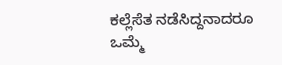ಕಲ್ಲೆಸೆತ ನಡೆಸಿದ್ದನಾದರೂ ಒಮ್ಮೆ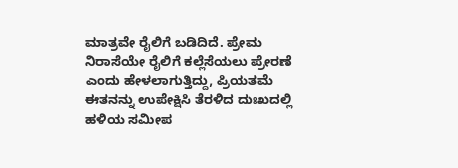ಮಾತ್ರವೇ ರೈಲಿಗೆ ಬಡಿದಿದೆ. ಪ್ರೇಮ ನಿರಾಸೆಯೇ ರೈಲಿಗೆ ಕಲ್ಲೆಸೆಯಲು ಪ್ರೇರಣೆ ಎಂದು ಹೇಳಲಾಗುತ್ತಿದ್ದು, ಪ್ರಿಯತಮೆ ಈತನನ್ನು ಉಪೇಕ್ಷಿಸಿ ತೆರಳಿದ ದುಃಖದಲ್ಲಿ ಹಳಿಯ ಸಮೀಪ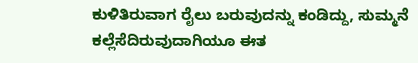ಕುಳಿತಿರುವಾಗ ರೈಲು ಬರುವುದನ್ನು ಕಂಡಿದ್ದು, ಸುಮ್ಮನೆ ಕಲ್ಲೆಸೆದಿರುವುದಾಗಿಯೂ ಈತ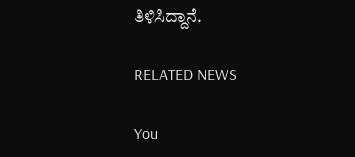ತಿಳಿಸಿದ್ದಾನೆ.

RELATED NEWS

You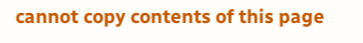cannot copy contents of this page